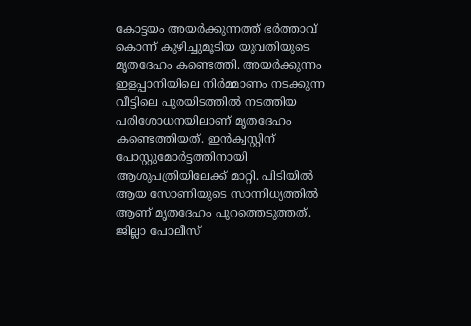കോട്ടയം അയർക്കുന്നത്ത് ഭർത്താവ് കൊന്ന് കുഴിച്ചുമൂടിയ യുവതിയുടെ മൃതദേഹം കണ്ടെത്തി. അയർക്കുന്നം ഇളപ്പാനിയിലെ നിർമ്മാണം നടക്കുന്ന വീട്ടിലെ പുരയിടത്തിൽ നടത്തിയ പരിശോധനയിലാണ് മൃതദേഹം കണ്ടെത്തിയത്. ഇൻക്വസ്റ്റിന് പോസ്റ്റുമോർട്ടത്തിനായി ആശുപത്രിയിലേക്ക് മാറ്റി. പിടിയിൽ ആയ സോണിയുടെ സാന്നിധ്യത്തിൽ ആണ് മൃതദേഹം പുറത്തെടുത്തത്.
ജില്ലാ പോലീസ്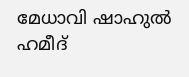മേധാവി ഷാഹുൽ ഹമീദ്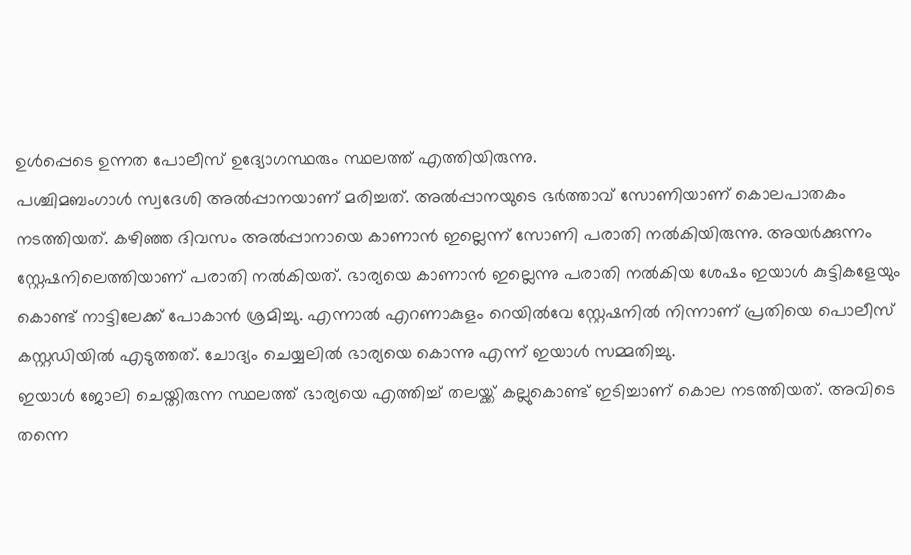ഉൾപ്പെടെ ഉന്നത പോലീസ് ഉദ്യോഗസ്ഥരും സ്ഥലത്ത് എത്തിയിരുന്നു.
പശ്ചിമബംഗാൾ സ്വദേശി അൽപ്പാനയാണ് മരിച്ചത്. അൽപ്പാനയുടെ ഭർത്താവ് സോണിയാണ് കൊലപാതകം നടത്തിയത്. കഴിഞ്ഞ ദിവസം അൽപ്പാനായെ കാണാൻ ഇല്ലെന്ന് സോണി പരാതി നൽകിയിരുന്നു. അയർക്കുന്നം സ്റ്റേഷനിലെത്തിയാണ് പരാതി നൽകിയത്. ഭാര്യയെ കാണാൻ ഇല്ലെന്നു പരാതി നൽകിയ ശേഷം ഇയാൾ കുട്ടികളേയും കൊണ്ട് നാട്ടിലേക്ക് പോകാൻ ശ്രമിച്ചു. എന്നാൽ എറണാകുളം റെയിൽവേ സ്റ്റേഷനിൽ നിന്നാണ് പ്രതിയെ പൊലീസ് കസ്റ്റഡിയിൽ എടുത്തത്. ചോദ്യം ചെയ്യലിൽ ഭാര്യയെ കൊന്നു എന്ന് ഇയാൾ സമ്മതിച്ചു.
ഇയാൾ ജോലി ചെയ്തിരുന്ന സ്ഥലത്ത് ഭാര്യയെ എത്തിച്ച് തലയ്ക്ക് കല്ലുകൊണ്ട് ഇടിച്ചാണ് കൊല നടത്തിയത്. അവിടെ തന്നെ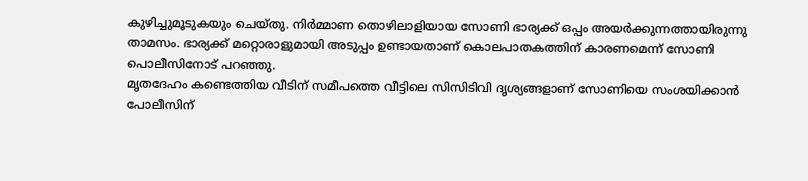കുഴിച്ചുമൂടുകയും ചെയ്തു. നിർമ്മാണ തൊഴിലാളിയായ സോണി ഭാര്യക്ക് ഒപ്പം അയർക്കുന്നത്തായിരുന്നു താമസം. ഭാര്യക്ക് മറ്റൊരാളുമായി അടുപ്പം ഉണ്ടായതാണ് കൊലപാതകത്തിന് കാരണമെന്ന് സോണി പൊലീസിനോട് പറഞ്ഞു.
മൃതദേഹം കണ്ടെത്തിയ വീടിന് സമീപത്തെ വീട്ടിലെ സിസിടിവി ദൃശ്യങ്ങളാണ് സോണിയെ സംശയിക്കാൻ പോലീസിന്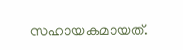സഹായകമായത്.